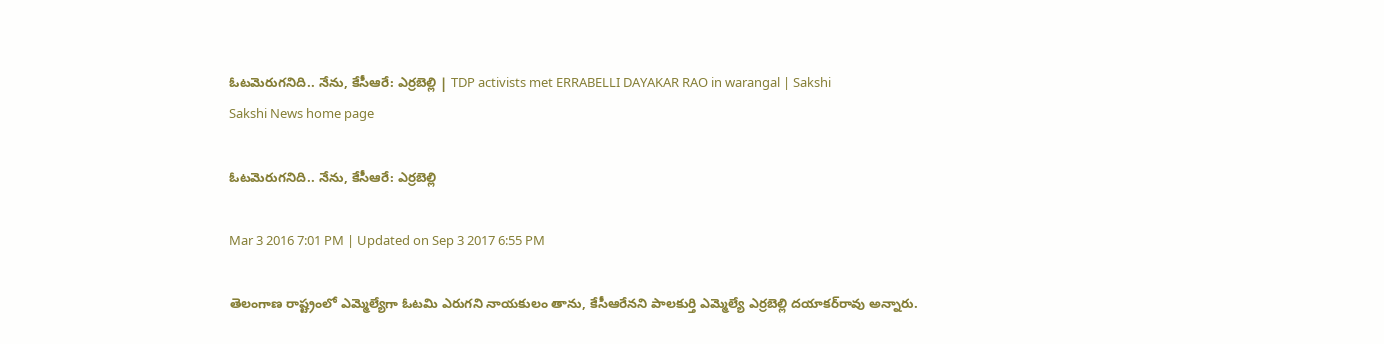ఓటమెరుగనిది.. నేను, కేసీఆరే: ఎర్రబెల్లి | TDP activists met ERRABELLI DAYAKAR RAO in warangal | Sakshi
Sakshi News home page

ఓటమెరుగనిది.. నేను, కేసీఆరే: ఎర్రబెల్లి

Mar 3 2016 7:01 PM | Updated on Sep 3 2017 6:55 PM

తెలంగాణ రాష్ట్రంలో ఎమ్మెల్యేగా ఓటమి ఎరుగని నాయకులం తాను, కేసీఆరేనని పాలకుర్తి ఎమ్మెల్యే ఎర్రబెల్లి దయాకర్‌రావు అన్నారు.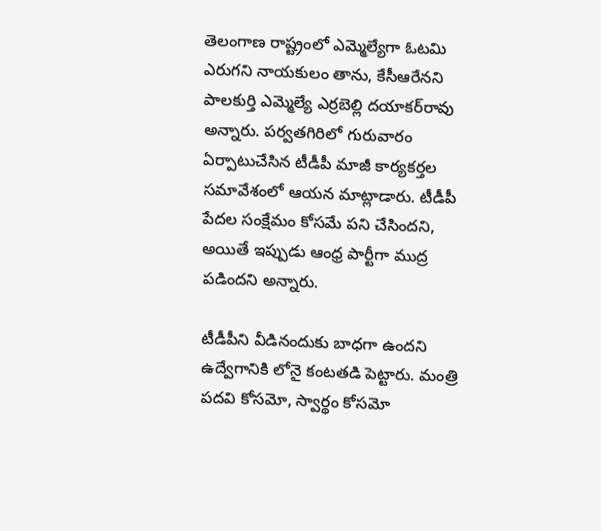తెలంగాణ రాష్ట్రంలో ఎమ్మెల్యేగా ఓటమి ఎరుగని నాయకులం తాను, కేసీఆరేనని పాలకుర్తి ఎమ్మెల్యే ఎర్రబెల్లి దయాకర్‌రావు అన్నారు. పర్వతగిరిలో గురువారం ఏర్పాటుచేసిన టీడీపీ మాజీ కార్యకర్తల సమావేశంలో ఆయన మాట్లాడారు. టీడీపీ పేదల సంక్షేమం కోసమే పని చేసిందని, అయితే ఇప్పుడు ఆంధ్ర పార్టీగా ముద్ర పడిందని అన్నారు.

టీడీపీని వీడినందుకు బాధగా ఉందని ఉద్వేగానికి లోనై కంటతడి పెట్టారు. మంత్రి పదవి కోసమో, స్వార్థం కోసమో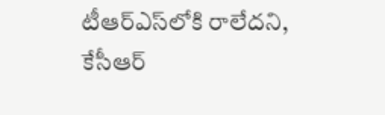టీఆర్‌ఎస్‌లోకి రాలేదని, కేసీఆర్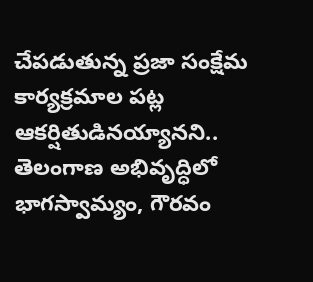చేపడుతున్న ప్రజా సంక్షేమ కార్యక్రమాల పట్ల ఆకర్షితుడినయ్యానని.. తెలంగాణ అభివృద్ధిలో భాగస్వామ్యం, గౌరవం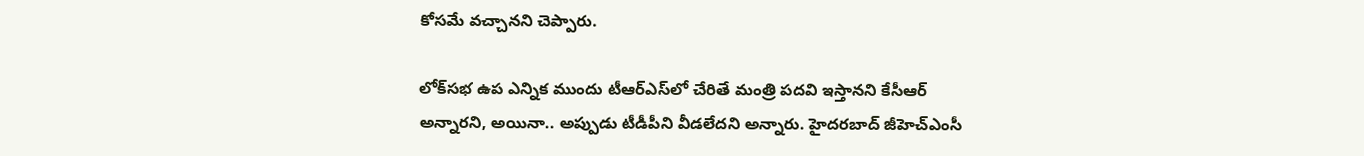కోసమే వచ్చానని చెప్పారు.

లోక్‌సభ ఉప ఎన్నిక ముందు టీఆర్‌ఎస్‌లో చేరితే మంత్రి పదవి ఇస్తానని కేసీఆర్ అన్నారని, అయినా.. అప్పుడు టీడీపీని వీడలేదని అన్నారు. హైదరబాద్ జీహెచ్‌ఎంసీ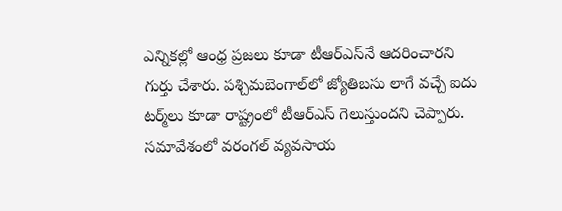ఎన్నికల్లో ఆంధ్ర ప్రజలు కూడా టీఆర్‌ఎస్‌నే ఆదరించారని గుర్తు చేశారు. పశ్చిమబెంగాల్‌లో జ్యోతిబసు లాగే వచ్చే ఐదు టర్మ్‌లు కూడా రాష్ట్రంలో టీఆర్‌ఎస్ గెలుస్తుందని చెప్పారు. సమావేశంలో వరంగల్ వ్యవసాయ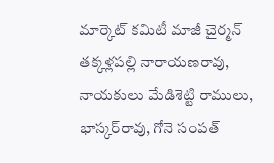మార్కెట్ కమిటీ మాజీ చైర్మన్ తక్కళ్లపల్లి నారాయణరావు, నాయకులు మేడిశెట్టి రాములు, భాస్కర్‌రావు, గోనె సంపత్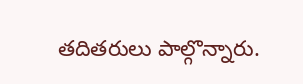తదితరులు పాల్గొన్నారు.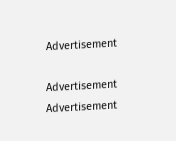Advertisement

Advertisement
Advertisement